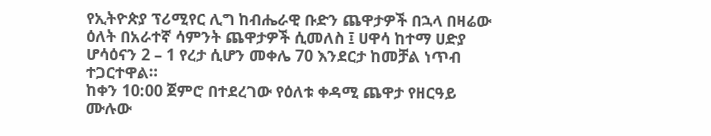የኢትዮጵያ ፕሪሚየር ሊግ ከብሔራዊ ቡድን ጨዋታዎች በኋላ በዛሬው ዕለት በአራተኛ ሳምንት ጨዋታዎች ሲመለስ ፤ ሀዋሳ ከተማ ሀድያ ሆሳዕናን 2 – 1 የረታ ሲሆን መቀሌ 70 እንደርታ ከመቻል ነጥብ ተጋርተዋል።
ከቀን 10:00 ጀምሮ በተደረገው የዕለቱ ቀዳሚ ጨዋታ የዘርዓይ ሙሉው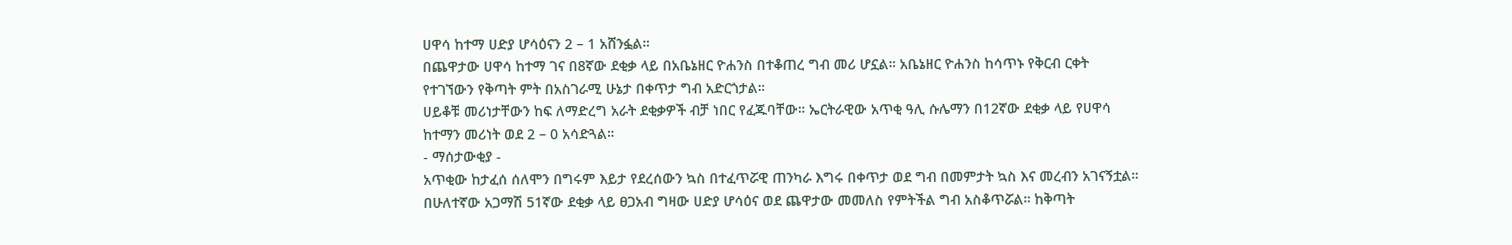ሀዋሳ ከተማ ሀድያ ሆሳዕናን 2 – 1 አሸንፏል።
በጨዋታው ሀዋሳ ከተማ ገና በ8ኛው ደቂቃ ላይ በአቤኔዘር ዮሐንስ በተቆጠረ ግብ መሪ ሆኗል። አቤኔዘር ዮሐንስ ከሳጥኑ የቅርብ ርቀት የተገኘውን የቅጣት ምት በአስገራሚ ሁኔታ በቀጥታ ግብ አድርጎታል።
ሀይቆቹ መሪነታቸውን ከፍ ለማድረግ አራት ደቂቃዎች ብቻ ነበር የፈጁባቸው። ኤርትራዊው አጥቂ ዓሊ ሱሌማን በ12ኛው ደቂቃ ላይ የሀዋሳ ከተማን መሪነት ወደ 2 – 0 አሳድጓል።
- ማሰታውቂያ -
አጥቂው ከታፈሰ ሰለሞን በግሩም እይታ የደረሰውን ኳስ በተፈጥሯዊ ጠንካራ እግሩ በቀጥታ ወደ ግብ በመምታት ኳስ እና መረብን አገናኝቷል።
በሁለተኛው አጋማሽ 51ኛው ደቂቃ ላይ ፀጋአብ ግዛው ሀድያ ሆሳዕና ወደ ጨዋታው መመለስ የምትችል ግብ አስቆጥሯል። ከቅጣት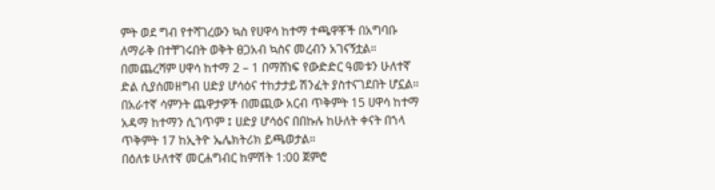ምት ወደ ግብ የተሻገረውን ኳስ የሀዋሳ ከተማ ተጫዋቾች በአግባቡ ለማራቅ በተቸገሩበት ወቅት ፀጋአብ ኳስና መረብን አገናኝቷል።
በመጨረሻም ሀዋሳ ከተማ 2 – 1 በማሸነፍ የውድድር ዓመቱን ሁለተኛ ድል ሲያሰመዘግብ ሀድያ ሆሳዕና ተከታታይ ሽንፈት ያስተናገደበት ሆኗል።
በአራተኛ ሳምንት ጨዋታዎች በመጪው አርብ ጥቅምት 15 ሀዋሳ ከተማ አዳማ ከተማን ሲገጥም ፤ ሀድያ ሆሳዕና በበኩሉ ከሁለት ቀናት በኀላ ጥቅምት 17 ከኢትዮ ኤሌክትሪክ ይጫወታል።
በዕለቱ ሁለተኛ መርሐግብር ከምሽት 1:00 ጀምሮ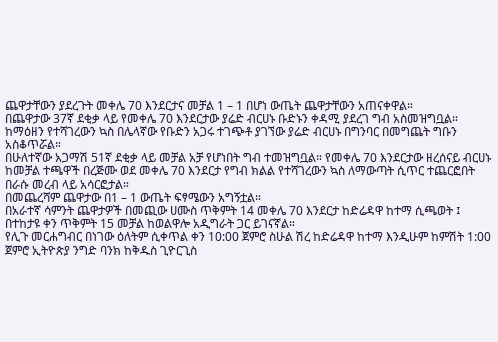ጨዋታቸውን ያደረጉት መቀሌ 70 እንደርታና መቻል 1 – 1 በሆነ ውጤት ጨዋታቸውን አጠናቀዋል።
በጨዋታው 37ኛ ደቂቃ ላይ የመቀሌ 70 እንደርታው ያሬድ ብርሀኑ ቡድኑን ቀዳሚ ያደረገ ግብ አስመዝግቧል።
ከማዕዘን የተሻገረውን ኳስ በሌላኛው የቡድን አጋሩ ተገጭቶ ያገኘው ያሬድ ብርሀኑ በግንባር በመግጨት ግቡን አስቆጥሯል።
በሁለተኛው አጋማሽ 51ኛ ደቂቃ ላይ መቻል አቻ የሆነበት ግብ ተመዝግቧል። የመቀሌ 70 እንደርታው ዘረሰናይ ብርሀኑ ከመቻል ተጫዋች በረጅሙ ወደ መቀሌ 70 እንደርታ የግብ ክልል የተሻገረውን ኳስ ለማውጣት ሲጥር ተጨርፎበት በራሱ መረብ ላይ አሳርፎታል።
በመጨረሻም ጨዋታው በ1 – 1 ውጤት ፍፃሜውን አግኝቷል።
በአራተኛ ሳምንት ጨዋታዎች በመጪው ሀሙስ ጥቅምት 14 መቀሌ 70 እንደርታ ከድሬዳዋ ከተማ ሲጫወት ፤ በተከታዩ ቀን ጥቅምት 15 መቻል ከወልዋሎ አዲግራት ጋር ይገናኛል።
የሊጉ መርሐግብር በነገው ዕለትም ሲቀጥል ቀን 10:00 ጀምሮ ስሁል ሽረ ከድሬዳዋ ከተማ እንዲሁም ከምሽት 1:00 ጀምሮ ኢትዮጵያ ንግድ ባንክ ከቅዱስ ጊዮርጊስ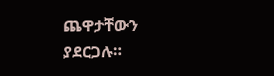ጨዋታቸውን ያደርጋሉ።